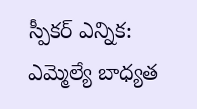స్పీకర్ ఎన్నిక: ఎమ్మెల్యే బాధ్యత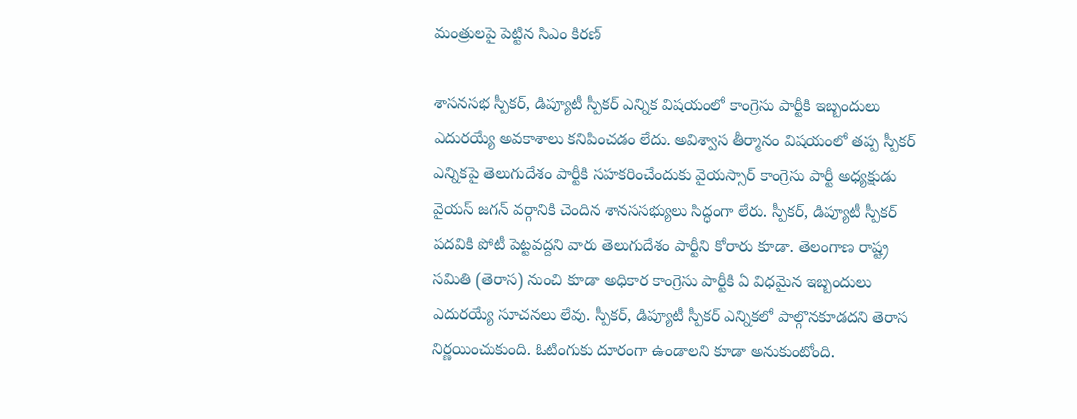మంత్రులపై పెట్టిన సిఎం కిరణ్

శాసనసభ స్పీకర్, డిప్యూటీ స్పీకర్ ఎన్నిక విషయంలో కాంగ్రెసు పార్టీకి ఇబ్బందులు ఎదురయ్యే అవకాశాలు కనిపించడం లేదు. అవిశ్వాస తీర్మానం విషయంలో తప్ప స్పీకర్ ఎన్నికపై తెలుగుదేశం పార్టీకి సహకరించేందుకు వైయస్సార్ కాంగ్రెసు పార్టీ అధ్యక్షుడు వైయస్ జగన్ వర్గానికి చెందిన శానససభ్యులు సిద్ధంగా లేరు. స్పీకర్, డిప్యూటీ స్పీకర్ పదవికి పోటీ పెట్టవద్దని వారు తెలుగుదేశం పార్టీని కోరారు కూడా. తెలంగాణ రాష్ట్ర సమితి (తెరాస) నుంచి కూడా అధికార కాంగ్రెసు పార్టీకి ఏ విధమైన ఇబ్బందులు ఎదురయ్యే సూచనలు లేవు. స్పీకర్, డిప్యూటీ స్పీకర్ ఎన్నికలో పాల్గొనకూడదని తెరాస నిర్ణయించుకుంది. ఓటింగుకు దూరంగా ఉండాలని కూడా అనుకుంటోంది.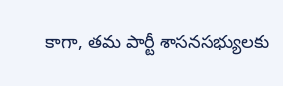కాగా, తమ పార్టీ శాసనసభ్యులకు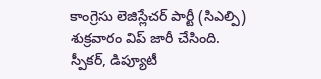కాంగ్రెసు లెజిస్లేచర్ పార్టీ (సిఎల్పి) శుక్రవారం విప్ జారీ చేసింది.
స్పీకర్, డిప్యూటీ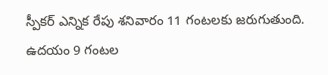స్పీకర్ ఎన్నిక రేపు శనివారం 11 గంటలకు జరుగుతుంది. ఉదయం 9 గంటల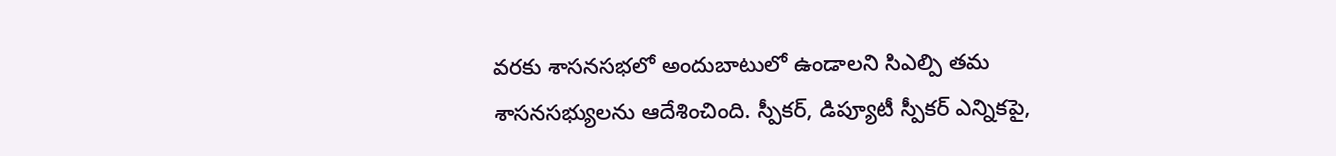వరకు శాసనసభలో అందుబాటులో ఉండాలని సిఎల్పి తమ శాసనసభ్యులను ఆదేశించింది. స్పీకర్, డిప్యూటీ స్పీకర్ ఎన్నికపై,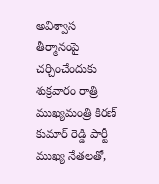అవిశ్వాస తీర్మానంపై చర్చించేందుకు శుక్రవారం రాత్రి ముఖ్యమంత్రి కిరణ్ కుమార్ రెడ్డి పార్టీ ముఖ్య నేతలతో,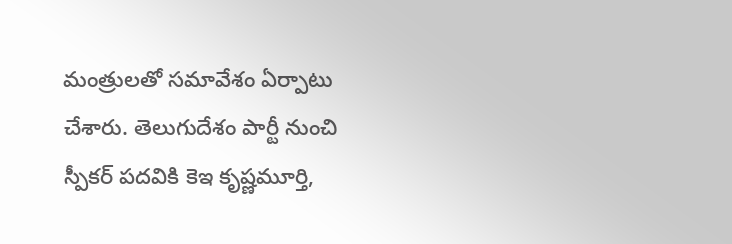మంత్రులతో సమావేశం ఏర్పాటు చేశారు. తెలుగుదేశం పార్టీ నుంచి స్పీకర్ పదవికి కెఇ కృష్ణమూర్తి,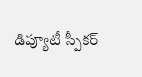డిప్యూటీ స్పీకర్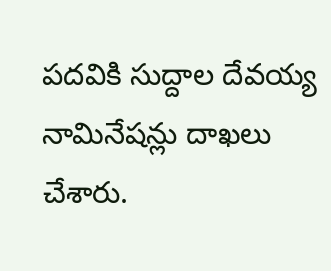పదవికి సుద్దాల దేవయ్య నామినేషన్లు దాఖలు చేశారు.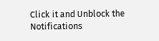Click it and Unblock the Notifications